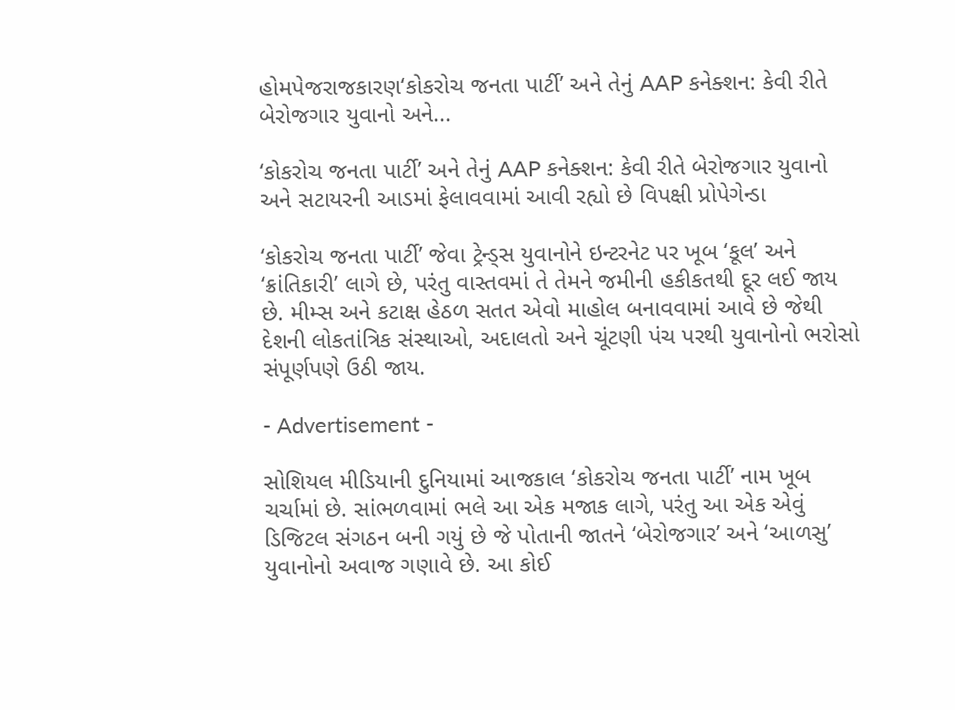હોમપેજરાજકારણ‘કોકરોચ જનતા પાર્ટી’ અને તેનું AAP કનેક્શન: કેવી રીતે બેરોજગાર યુવાનો અને...

‘કોકરોચ જનતા પાર્ટી’ અને તેનું AAP કનેક્શન: કેવી રીતે બેરોજગાર યુવાનો અને સટાયરની આડમાં ફેલાવવામાં આવી રહ્યો છે વિપક્ષી પ્રોપેગેન્ડા

‘કોકરોચ જનતા પાર્ટી’ જેવા ટ્રેન્ડ્સ યુવાનોને ઇન્ટરનેટ પર ખૂબ ‘કૂલ’ અને ‘ક્રાંતિકારી’ લાગે છે, પરંતુ વાસ્તવમાં તે તેમને જમીની હકીકતથી દૂર લઈ જાય છે. મીમ્સ અને કટાક્ષ હેઠળ સતત એવો માહોલ બનાવવામાં આવે છે જેથી દેશની લોકતાંત્રિક સંસ્થાઓ, અદાલતો અને ચૂંટણી પંચ પરથી યુવાનોનો ભરોસો સંપૂર્ણપણે ઉઠી જાય.

- Advertisement -

સોશિયલ મીડિયાની દુનિયામાં આજકાલ ‘કોકરોચ જનતા પાર્ટી’ નામ ખૂબ ચર્ચામાં છે. સાંભળવામાં ભલે આ એક મજાક લાગે, પરંતુ આ એક એવું ડિજિટલ સંગઠન બની ગયું છે જે પોતાની જાતને ‘બેરોજગાર’ અને ‘આળસુ’ યુવાનોનો અવાજ ગણાવે છે. આ કોઈ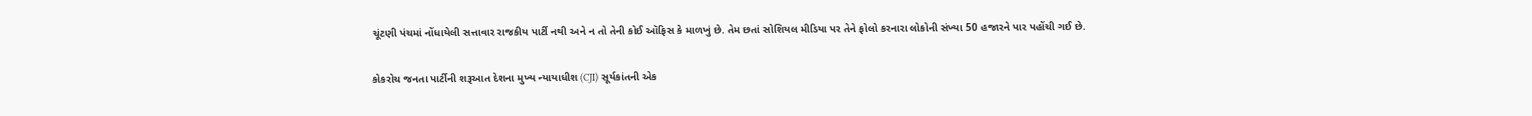ચૂંટણી પંચમાં નોંધાયેલી સત્તાવાર રાજકીય પાર્ટી નથી અને ન તો તેની કોઈ ઑફિસ કે માળખું છે. તેમ છતાં સોશિયલ મીડિયા પર તેને ફોલો કરનારા લોકોની સંખ્યા 50 હજારને પાર પહોંચી ગઈ છે.

કોકરોચ જનતા પાર્ટીની શરૂઆત દેશના મુખ્ય ન્યાયાધીશ (CJI) સૂર્યકાંતની એક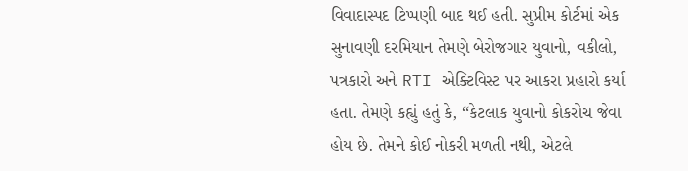વિવાદાસ્પદ ટિપ્પણી બાદ થઈ હતી. સુપ્રીમ કોર્ટમાં એક સુનાવણી દરમિયાન તેમણે બેરોજગાર યુવાનો, વકીલો, પત્રકારો અને RTI એક્ટિવિસ્ટ પર આકરા પ્રહારો કર્યા હતા. તેમણે કહ્યું હતું કે, “કેટલાક યુવાનો કોકરોચ જેવા હોય છે. તેમને કોઈ નોકરી મળતી નથી, એટલે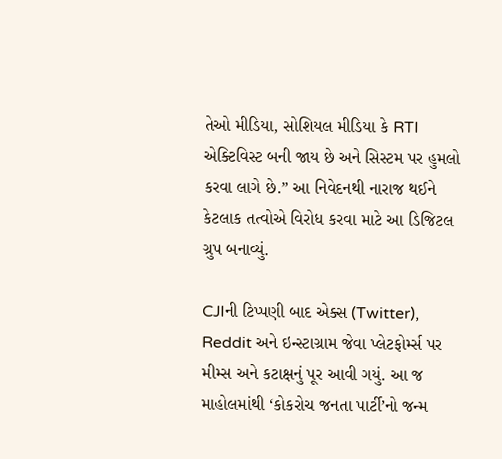તેઓ મીડિયા, સોશિયલ મીડિયા કે RTI એક્ટિવિસ્ટ બની જાય છે અને સિસ્ટમ પર હુમલો કરવા લાગે છે.” આ નિવેદનથી નારાજ થઈને કેટલાક તત્વોએ વિરોધ કરવા માટે આ ડિજિટલ ગ્રુપ બનાવ્યું.

CJIની ટિપ્પણી બાદ એક્સ (Twitter), Reddit અને ઇન્સ્ટાગ્રામ જેવા પ્લેટફોર્મ્સ પર મીમ્સ અને કટાક્ષનું પૂર આવી ગયું. આ જ માહોલમાંથી ‘કોકરોચ જનતા પાર્ટી’નો જન્મ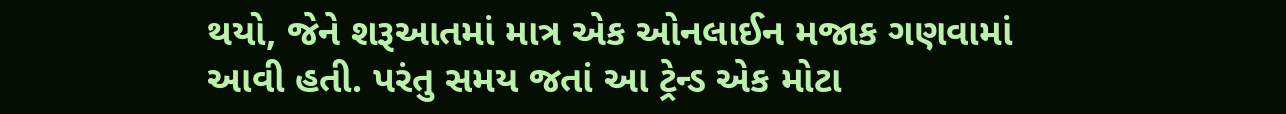થયો, જેને શરૂઆતમાં માત્ર એક ઓનલાઈન મજાક ગણવામાં આવી હતી. પરંતુ સમય જતાં આ ટ્રેન્ડ એક મોટા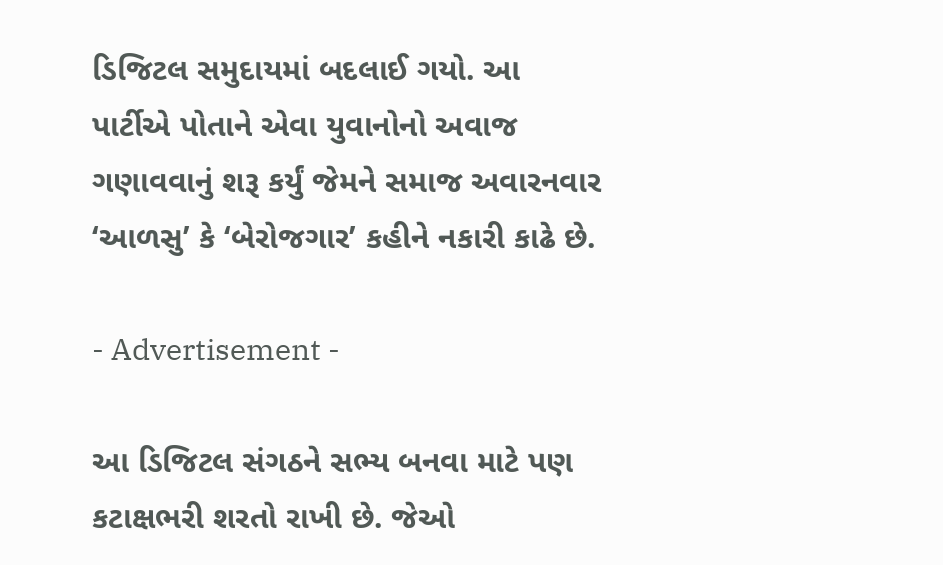ડિજિટલ સમુદાયમાં બદલાઈ ગયો. આ પાર્ટીએ પોતાને એવા યુવાનોનો અવાજ ગણાવવાનું શરૂ કર્યું જેમને સમાજ અવારનવાર ‘આળસુ’ કે ‘બેરોજગાર’ કહીને નકારી કાઢે છે.

- Advertisement -

આ ડિજિટલ સંગઠને સભ્ય બનવા માટે પણ કટાક્ષભરી શરતો રાખી છે. જેઓ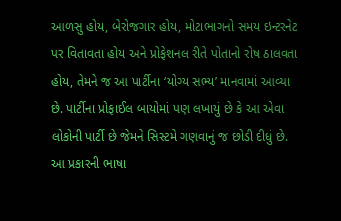આળસુ હોય, બેરોજગાર હોય, મોટાભાગનો સમય ઇન્ટરનેટ પર વિતાવતા હોય અને પ્રોફેશનલ રીતે પોતાનો રોષ ઠાલવતા હોય, તેમને જ આ પાર્ટીના ‘યોગ્ય સભ્ય’ માનવામાં આવ્યા છે. પાર્ટીના પ્રોફાઈલ બાયોમાં પણ લખાયું છે કે આ એવા લોકોની પાર્ટી છે જેમને સિસ્ટમે ગણવાનું જ છોડી દીધું છે. આ પ્રકારની ભાષા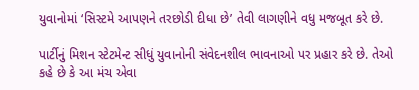યુવાનોમાં ‘સિસ્ટમે આપણને તરછોડી દીધા છે’ તેવી લાગણીને વધુ મજબૂત કરે છે.

પાર્ટીનું મિશન સ્ટેટમેન્ટ સીધું યુવાનોની સંવેદનશીલ ભાવનાઓ પર પ્રહાર કરે છે. તેઓ કહે છે કે આ મંચ એવા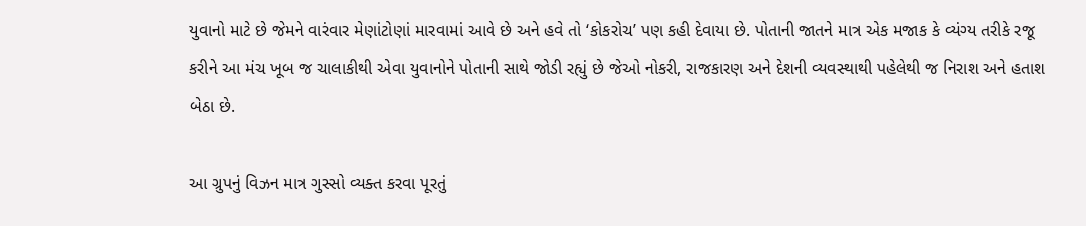યુવાનો માટે છે જેમને વારંવાર મેણાંટોણાં મારવામાં આવે છે અને હવે તો ‘કોકરોચ’ પણ કહી દેવાયા છે. પોતાની જાતને માત્ર એક મજાક કે વ્યંગ્ય તરીકે રજૂ કરીને આ મંચ ખૂબ જ ચાલાકીથી એવા યુવાનોને પોતાની સાથે જોડી રહ્યું છે જેઓ નોકરી, રાજકારણ અને દેશની વ્યવસ્થાથી પહેલેથી જ નિરાશ અને હતાશ બેઠા છે.

આ ગ્રુપનું વિઝન માત્ર ગુસ્સો વ્યક્ત કરવા પૂરતું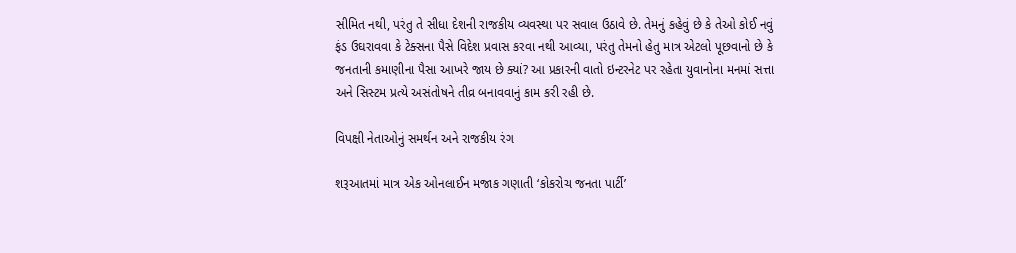સીમિત નથી, પરંતુ તે સીધા દેશની રાજકીય વ્યવસ્થા પર સવાલ ઉઠાવે છે. તેમનું કહેવું છે કે તેઓ કોઈ નવું ફંડ ઉઘરાવવા કે ટેક્સના પૈસે વિદેશ પ્રવાસ કરવા નથી આવ્યા, પરંતુ તેમનો હેતુ માત્ર એટલો પૂછવાનો છે કે જનતાની કમાણીના પૈસા આખરે જાય છે ક્યાં? આ પ્રકારની વાતો ઇન્ટરનેટ પર રહેતા યુવાનોના મનમાં સત્તા અને સિસ્ટમ પ્રત્યે અસંતોષને તીવ્ર બનાવવાનું કામ કરી રહી છે.

વિપક્ષી નેતાઓનું સમર્થન અને રાજકીય રંગ

શરૂઆતમાં માત્ર એક ઓનલાઈન મજાક ગણાતી ‘કોકરોચ જનતા પાર્ટી’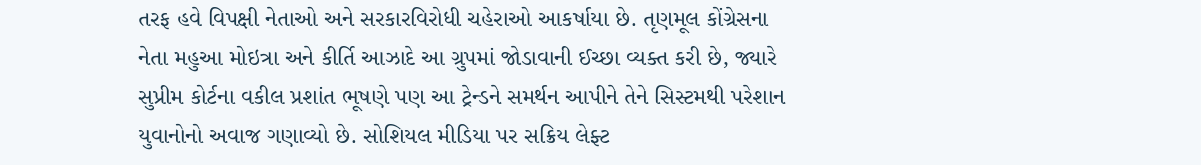તરફ હવે વિપક્ષી નેતાઓ અને સરકારવિરોધી ચહેરાઓ આકર્ષાયા છે. તૃણમૂલ કોંગ્રેસના નેતા મહુઆ મોઇત્રા અને કીર્તિ આઝાદે આ ગ્રુપમાં જોડાવાની ઈચ્છા વ્યક્ત કરી છે, જ્યારે સુપ્રીમ કોર્ટના વકીલ પ્રશાંત ભૂષણે પણ આ ટ્રેન્ડને સમર્થન આપીને તેને સિસ્ટમથી પરેશાન યુવાનોનો અવાજ ગણાવ્યો છે. સોશિયલ મીડિયા પર સક્રિય લેફ્ટ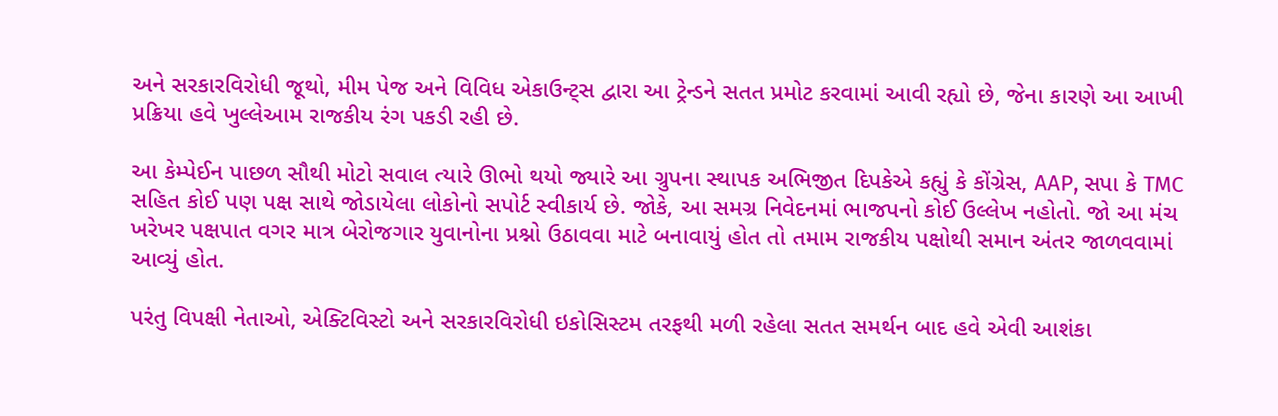અને સરકારવિરોધી જૂથો, મીમ પેજ અને વિવિધ એકાઉન્ટ્સ દ્વારા આ ટ્રેન્ડને સતત પ્રમોટ કરવામાં આવી રહ્યો છે, જેના કારણે આ આખી પ્રક્રિયા હવે ખુલ્લેઆમ રાજકીય રંગ પકડી રહી છે.

આ કેમ્પેઈન પાછળ સૌથી મોટો સવાલ ત્યારે ઊભો થયો જ્યારે આ ગ્રુપના સ્થાપક અભિજીત દિપકેએ કહ્યું કે કોંગ્રેસ, AAP, સપા કે TMC સહિત કોઈ પણ પક્ષ સાથે જોડાયેલા લોકોનો સપોર્ટ સ્વીકાર્ય છે. જોકે, આ સમગ્ર નિવેદનમાં ભાજપનો કોઈ ઉલ્લેખ નહોતો. જો આ મંચ ખરેખર પક્ષપાત વગર માત્ર બેરોજગાર યુવાનોના પ્રશ્નો ઉઠાવવા માટે બનાવાયું હોત તો તમામ રાજકીય પક્ષોથી સમાન અંતર જાળવવામાં આવ્યું હોત.

પરંતુ વિપક્ષી નેતાઓ, એક્ટિવિસ્ટો અને સરકારવિરોધી ઇકોસિસ્ટમ તરફથી મળી રહેલા સતત સમર્થન બાદ હવે એવી આશંકા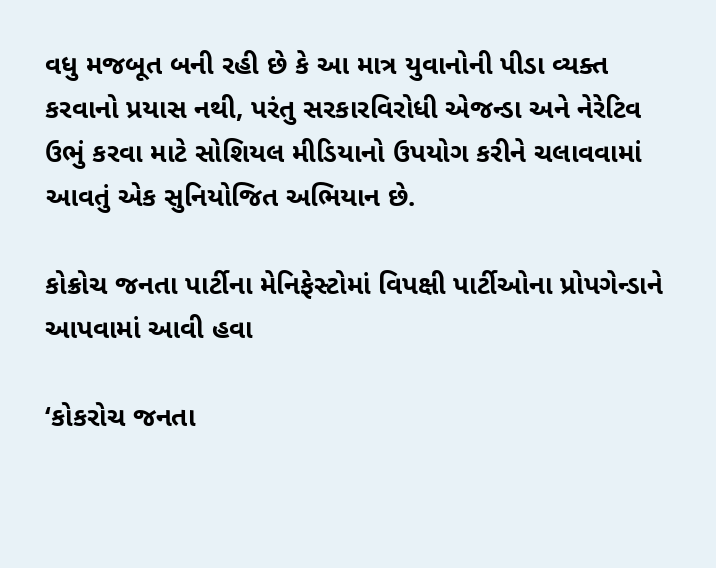વધુ મજબૂત બની રહી છે કે આ માત્ર યુવાનોની પીડા વ્યક્ત કરવાનો પ્રયાસ નથી, પરંતુ સરકારવિરોધી એજન્ડા અને નેરેટિવ ઉભું કરવા માટે સોશિયલ મીડિયાનો ઉપયોગ કરીને ચલાવવામાં આવતું એક સુનિયોજિત અભિયાન છે.

કોક્રોચ જનતા પાર્ટીના મેનિફેસ્ટોમાં વિપક્ષી પાર્ટીઓના પ્રોપગેન્ડાને આપવામાં આવી હવા

‘કોકરોચ જનતા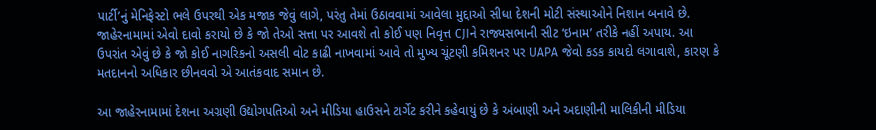પાર્ટી’નું મેનિફેસ્ટો ભલે ઉપરથી એક મજાક જેવું લાગે, પરંતુ તેમાં ઉઠાવવામાં આવેલા મુદ્દાઓ સીધા દેશની મોટી સંસ્થાઓને નિશાન બનાવે છે. જાહેરનામામાં એવો દાવો કરાયો છે કે જો તેઓ સત્તા પર આવશે તો કોઈ પણ નિવૃત્ત CJIને રાજ્યસભાની સીટ ‘ઇનામ’ તરીકે નહીં અપાય. આ ઉપરાંત એવું છે કે જો કોઈ નાગરિકનો અસલી વોટ કાઢી નાખવામાં આવે તો મુખ્ય ચૂંટણી કમિશનર પર UAPA જેવો કડક કાયદો લગાવાશે, કારણ કે મતદાનનો અધિકાર છીનવવો એ આતંકવાદ સમાન છે.

આ જાહેરનામામાં દેશના અગ્રણી ઉદ્યોગપતિઓ અને મીડિયા હાઉસને ટાર્ગેટ કરીને કહેવાયું છે કે અંબાણી અને અદાણીની માલિકીની મીડિયા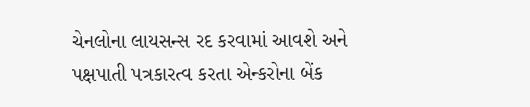ચેનલોના લાયસન્સ રદ કરવામાં આવશે અને પક્ષપાતી પત્રકારત્વ કરતા એન્કરોના બેંક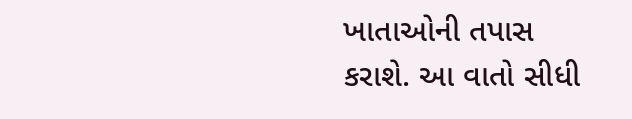ખાતાઓની તપાસ કરાશે. આ વાતો સીધી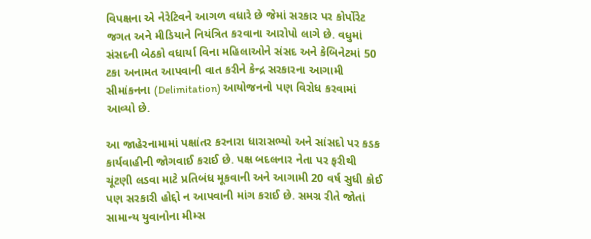વિપક્ષના એ નેરેટિવને આગળ વધારે છે જેમાં સરકાર પર કોર્પોરેટ જગત અને મીડિયાને નિયંત્રિત કરવાના આરોપો લાગે છે. વધુમાં સંસદની બેઠકો વધાર્યા વિના મહિલાઓને સંસદ અને કેબિનેટમાં 50 ટકા અનામત આપવાની વાત કરીને કેન્દ્ર સરકારના આગામી સીમાંકનના (Delimitation) આયોજનનો પણ વિરોધ કરવામાં આવ્યો છે.

આ જાહેરનામામાં પક્ષાંતર કરનારા ધારાસભ્યો અને સાંસદો પર કડક કાર્યવાહીની જોગવાઈ કરાઈ છે. પક્ષ બદલનાર નેતા પર ફરીથી ચૂંટણી લડવા માટે પ્રતિબંધ મૂકવાની અને આગામી 20 વર્ષ સુધી કોઈ પણ સરકારી હોદ્દો ન આપવાની માંગ કરાઈ છે. સમગ્ર રીતે જોતાં સામાન્ય યુવાનોના મીમ્સ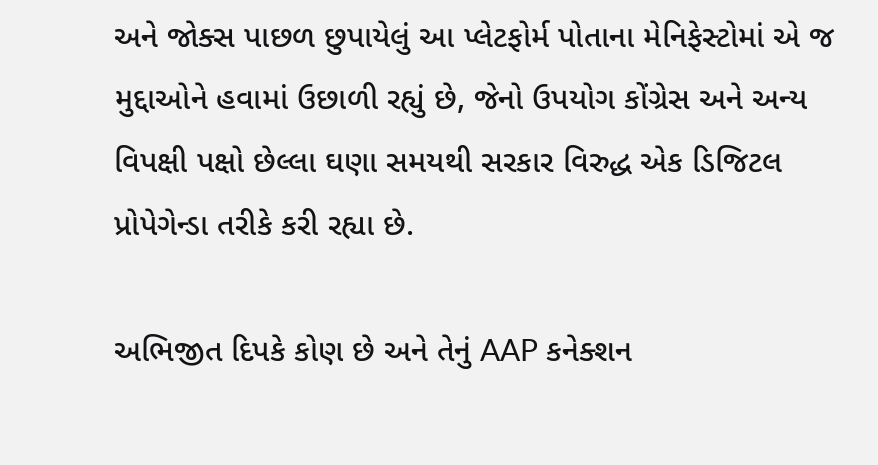અને જોક્સ પાછળ છુપાયેલું આ પ્લેટફોર્મ પોતાના મેનિફેસ્ટોમાં એ જ મુદ્દાઓને હવામાં ઉછાળી રહ્યું છે, જેનો ઉપયોગ કોંગ્રેસ અને અન્ય વિપક્ષી પક્ષો છેલ્લા ઘણા સમયથી સરકાર વિરુદ્ધ એક ડિજિટલ પ્રોપેગેન્ડા તરીકે કરી રહ્યા છે.

અભિજીત દિપકે કોણ છે અને તેનું AAP કનેક્શન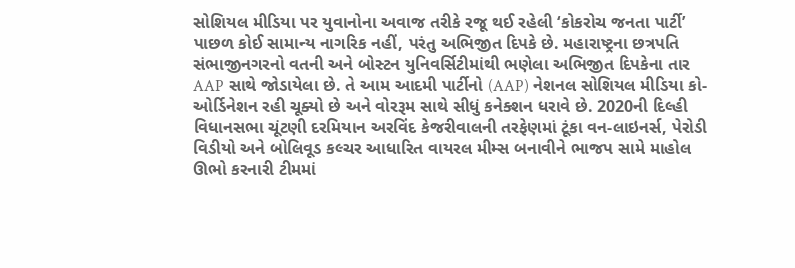સોશિયલ મીડિયા પર યુવાનોના અવાજ તરીકે રજૂ થઈ રહેલી ‘કોકરોચ જનતા પાર્ટી’ પાછળ કોઈ સામાન્ય નાગરિક નહીં, પરંતુ અભિજીત દિપકે છે. મહારાષ્ટ્રના છત્રપતિ સંભાજીનગરનો વતની અને બોસ્ટન યુનિવર્સિટીમાંથી ભણેલા અભિજીત દિપકેના તાર AAP સાથે જોડાયેલા છે. તે આમ આદમી પાર્ટીનો (AAP) નેશનલ સોશિયલ મીડિયા કો-ઓર્ડિનેશન રહી ચૂક્યો છે અને વોરરૂમ સાથે સીધું કનેક્શન ધરાવે છે. 2020ની દિલ્હી વિધાનસભા ચૂંટણી દરમિયાન અરવિંદ કેજરીવાલની તરફેણમાં ટૂંકા વન-લાઇનર્સ, પેરોડી વિડીયો અને બોલિવૂડ કલ્ચર આધારિત વાયરલ મીમ્સ બનાવીને ભાજપ સામે માહોલ ઊભો કરનારી ટીમમાં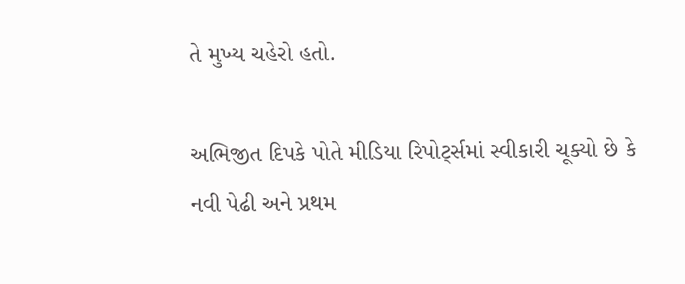તે મુખ્ય ચહેરો હતો.

અભિજીત દિપકે પોતે મીડિયા રિપોર્ટ્સમાં સ્વીકારી ચૂક્યો છે કે નવી પેઢી અને પ્રથમ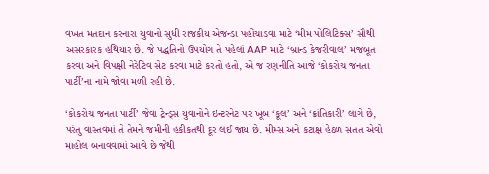વખત મતદાન કરનારા યુવાનો સુધી રાજકીય એજન્ડા પહોંચાડવા માટે ‘મીમ પોલિટિક્સ’ સૌથી અસરકારક હથિયાર છે. જે પદ્ધતિનો ઉપયોગ તે પહેલાં AAP માટે ‘બ્રાન્ડ કેજરીવાલ’ મજબૂત કરવા અને વિપક્ષી નેરેટિવ સેટ કરવા માટે કરતો હતો, એ જ રણનીતિ આજે ‘કોકરોચ જનતા પાર્ટી’ના નામે જોવા મળી રહી છે.

‘કોકરોચ જનતા પાર્ટી’ જેવા ટ્રેન્ડ્સ યુવાનોને ઇન્ટરનેટ પર ખૂબ ‘કૂલ’ અને ‘ક્રાંતિકારી’ લાગે છે, પરંતુ વાસ્તવમાં તે તેમને જમીની હકીકતથી દૂર લઈ જાય છે. મીમ્સ અને કટાક્ષ હેઠળ સતત એવો માહોલ બનાવવામાં આવે છે જેથી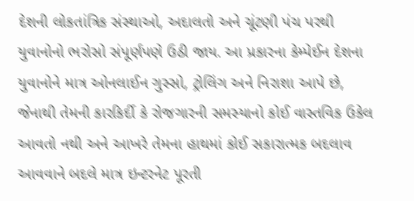દેશની લોકતાંત્રિક સંસ્થાઓ, અદાલતો અને ચૂંટણી પંચ પરથી યુવાનોનો ભરોસો સંપૂર્ણપણે ઉઠી જાય. આ પ્રકારના કેમ્પેઈન દેશના યુવાનોને માત્ર ઓનલાઈન ગુસ્સો, ટ્રોલિંગ અને નિરાશા આપે છે, જેનાથી તેમની કારકિર્દી કે રોજગારની સમસ્યાનો કોઈ વાસ્તવિક ઉકેલ આવતો નથી અને આખરે તેમના હાથમાં કોઈ સકારાત્મક બદલાવ આવવાને બદલે માત્ર ઇન્ટરનેટ પૂરતી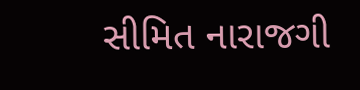સીમિત નારાજગી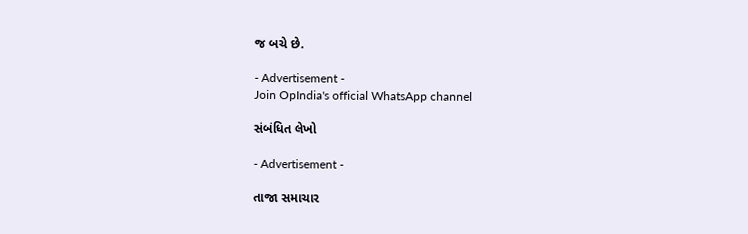જ બચે છે.

- Advertisement -
Join OpIndia's official WhatsApp channel

સંબંધિત લેખો

- Advertisement -

તાજા સમાચાર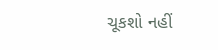ચૂકશો નહીં